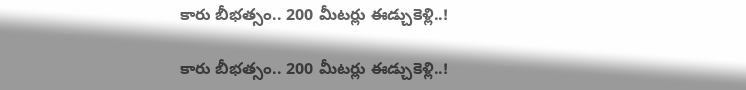కారు బీభత్సం.. 200 మీటర్లు ఈడ్చుకెళ్లి..!

కారు బీభత్సం.. 200 మీటర్లు ఈడ్చుకెళ్లి..!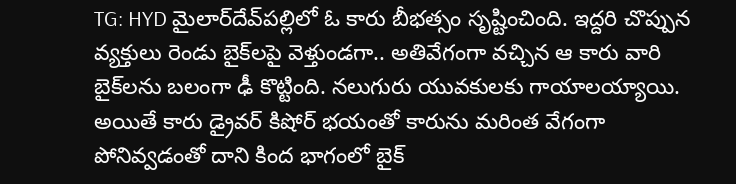TG: HYD మైలార్‌దేవ్‌పల్లిలో ఓ కారు బీభత్సం సృష్టించింది. ఇద్దరి చొప్పున వ్యక్తులు రెండు బైక్‌లపై వెళ్తుండగా.. అతివేగంగా వచ్చిన ఆ కారు వారి బైక్‌లను బలంగా ఢీ కొట్టింది. నలుగురు యువకులకు గాయాలయ్యాయి. అయితే కారు డ్రైవర్‌ కిషోర్‌ భయంతో కారును మరింత వేగంగా పోనివ్వడంతో దాని కింద భాగంలో బైక్‌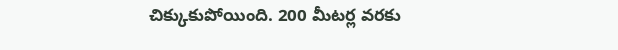చిక్కుకుపోయింది. 200 మీటర్ల వరకు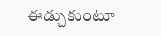ఈడ్చుకుంటూ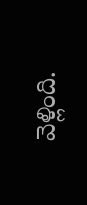వెళ్లింది.